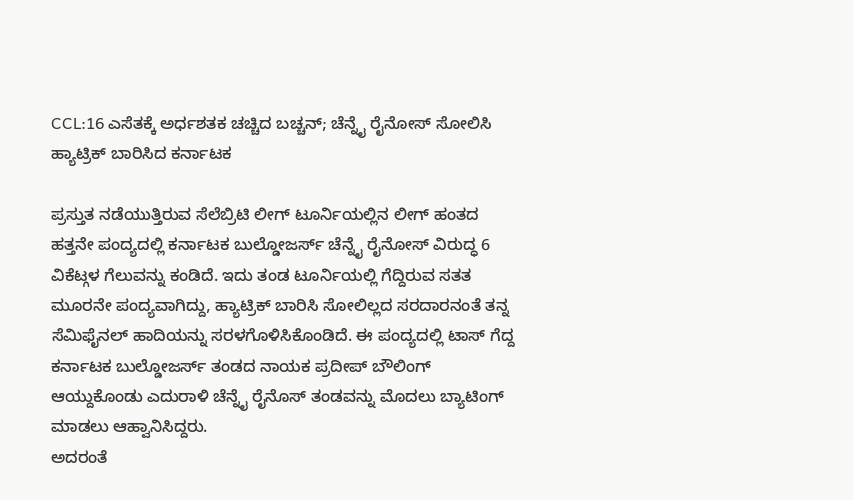CCL:16 ಎಸೆತಕ್ಕೆ ಅರ್ಧಶತಕ ಚಚ್ಚಿದ ಬಚ್ಚನ್; ಚೆನ್ನೈ ರೈನೋಸ್ ಸೋಲಿಸಿ ಹ್ಯಾಟ್ರಿಕ್ ಬಾರಿಸಿದ ಕರ್ನಾಟಕ

ಪ್ರಸ್ತುತ ನಡೆಯುತ್ತಿರುವ ಸೆಲೆಬ್ರಿಟಿ ಲೀಗ್ ಟೂರ್ನಿಯಲ್ಲಿನ ಲೀಗ್ ಹಂತದ ಹತ್ತನೇ ಪಂದ್ಯದಲ್ಲಿ ಕರ್ನಾಟಕ ಬುಲ್ಡೋಜರ್ಸ್ ಚೆನ್ನೈ ರೈನೋಸ್ ವಿರುದ್ಧ 6 ವಿಕೆಟ್ಗಳ ಗೆಲುವನ್ನು ಕಂಡಿದೆ. ಇದು ತಂಡ ಟೂರ್ನಿಯಲ್ಲಿ ಗೆದ್ದಿರುವ ಸತತ ಮೂರನೇ ಪಂದ್ಯವಾಗಿದ್ದು, ಹ್ಯಾಟ್ರಿಕ್ ಬಾರಿಸಿ ಸೋಲಿಲ್ಲದ ಸರದಾರನಂತೆ ತನ್ನ ಸೆಮಿಫೈನಲ್ ಹಾದಿಯನ್ನು ಸರಳಗೊಳಿಸಿಕೊಂಡಿದೆ. ಈ ಪಂದ್ಯದಲ್ಲಿ ಟಾಸ್ ಗೆದ್ದ ಕರ್ನಾಟಕ ಬುಲ್ಡೋಜರ್ಸ್ ತಂಡದ ನಾಯಕ ಪ್ರದೀಪ್ ಬೌಲಿಂಗ್ ಆಯ್ದುಕೊಂಡು ಎದುರಾಳಿ ಚೆನ್ನೈ ರೈನೊಸ್ ತಂಡವನ್ನು ಮೊದಲು ಬ್ಯಾಟಿಂಗ್ ಮಾಡಲು ಆಹ್ವಾನಿಸಿದ್ದರು.
ಅದರಂತೆ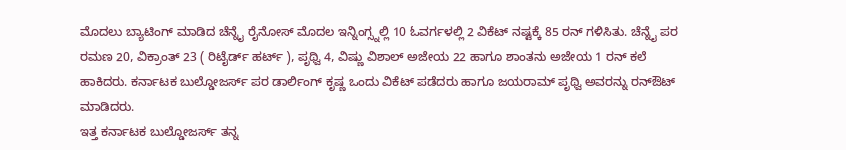ಮೊದಲು ಬ್ಯಾಟಿಂಗ್ ಮಾಡಿದ ಚೆನ್ನೈ ರೈನೋಸ್ ಮೊದಲ ಇನ್ನಿಂಗ್ಸ್ನಲ್ಲಿ 10 ಓವರ್ಗಳಲ್ಲಿ 2 ವಿಕೆಟ್ ನಷ್ಟಕ್ಕೆ 85 ರನ್ ಗಳಿಸಿತು. ಚೆನ್ನೈ ಪರ ರಮಣ 20, ವಿಕ್ರಾಂತ್ 23 ( ರಿಟೈರ್ಡ್ ಹರ್ಟ್ ), ಪೃಥ್ವಿ 4, ವಿಷ್ಣು ವಿಶಾಲ್ ಅಜೇಯ 22 ಹಾಗೂ ಶಾಂತನು ಅಜೇಯ 1 ರನ್ ಕಲೆ ಹಾಕಿದರು. ಕರ್ನಾಟಕ ಬುಲ್ಡೋಜರ್ಸ್ ಪರ ಡಾರ್ಲಿಂಗ್ ಕೃಷ್ಣ ಒಂದು ವಿಕೆಟ್ ಪಡೆದರು ಹಾಗೂ ಜಯರಾಮ್ ಪೃಥ್ವಿ ಅವರನ್ನು ರನ್ಔಟ್ ಮಾಡಿದರು.
ಇತ್ತ ಕರ್ನಾಟಕ ಬುಲ್ಡೋಜರ್ಸ್ ತನ್ನ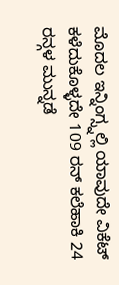ಮೊದಲ ಇನ್ನಿಂಗ್ಸ್ನಲ್ಲಿ ಯಾವುದೇ ವಿಕೆಟ್ ಕಳೆದುಕೊಳ್ಳದೇ 109 ರನ್ ಕಲೆಹಾಕಿ 24 ರನ್ಗಳ ಮುನ್ನಡೆ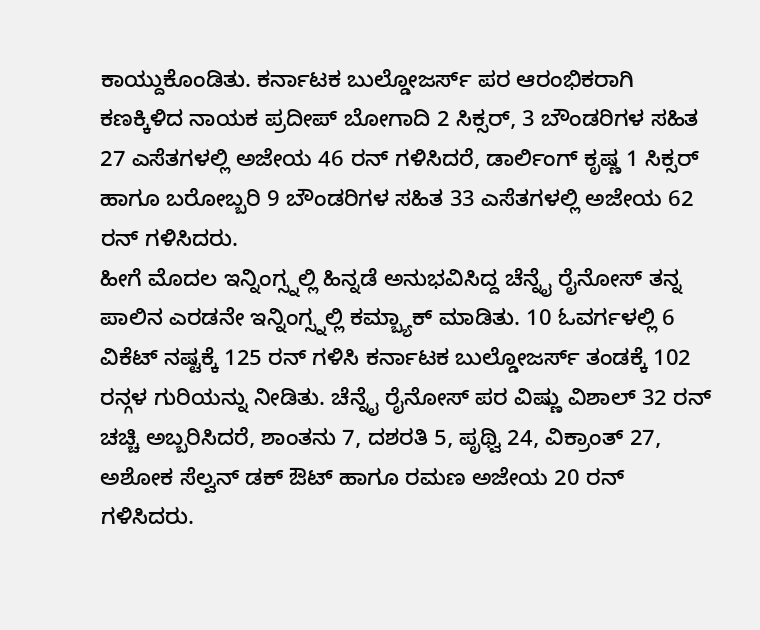ಕಾಯ್ದುಕೊಂಡಿತು. ಕರ್ನಾಟಕ ಬುಲ್ಡೋಜರ್ಸ್ ಪರ ಆರಂಭಿಕರಾಗಿ ಕಣಕ್ಕಿಳಿದ ನಾಯಕ ಪ್ರದೀಪ್ ಬೋಗಾದಿ 2 ಸಿಕ್ಸರ್, 3 ಬೌಂಡರಿಗಳ ಸಹಿತ 27 ಎಸೆತಗಳಲ್ಲಿ ಅಜೇಯ 46 ರನ್ ಗಳಿಸಿದರೆ, ಡಾರ್ಲಿಂಗ್ ಕೃಷ್ಣ 1 ಸಿಕ್ಸರ್ ಹಾಗೂ ಬರೋಬ್ಬರಿ 9 ಬೌಂಡರಿಗಳ ಸಹಿತ 33 ಎಸೆತಗಳಲ್ಲಿ ಅಜೇಯ 62 ರನ್ ಗಳಿಸಿದರು.
ಹೀಗೆ ಮೊದಲ ಇನ್ನಿಂಗ್ಸ್ನಲ್ಲಿ ಹಿನ್ನಡೆ ಅನುಭವಿಸಿದ್ದ ಚೆನ್ನೈ ರೈನೋಸ್ ತನ್ನ ಪಾಲಿನ ಎರಡನೇ ಇನ್ನಿಂಗ್ಸ್ನಲ್ಲಿ ಕಮ್ಬ್ಯಾಕ್ ಮಾಡಿತು. 10 ಓವರ್ಗಳಲ್ಲಿ 6 ವಿಕೆಟ್ ನಷ್ಟಕ್ಕೆ 125 ರನ್ ಗಳಿಸಿ ಕರ್ನಾಟಕ ಬುಲ್ಡೋಜರ್ಸ್ ತಂಡಕ್ಕೆ 102 ರನ್ಗಳ ಗುರಿಯನ್ನು ನೀಡಿತು. ಚೆನ್ನೈ ರೈನೋಸ್ ಪರ ವಿಷ್ಣು ವಿಶಾಲ್ 32 ರನ್ ಚಚ್ಚಿ ಅಬ್ಬರಿಸಿದರೆ, ಶಾಂತನು 7, ದಶರತಿ 5, ಪೃಥ್ವಿ 24, ವಿಕ್ರಾಂತ್ 27, ಅಶೋಕ ಸೆಲ್ವನ್ ಡಕ್ ಔಟ್ ಹಾಗೂ ರಮಣ ಅಜೇಯ 20 ರನ್ ಗಳಿಸಿದರು.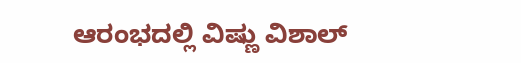ಆರಂಭದಲ್ಲಿ ವಿಷ್ಣು ವಿಶಾಲ್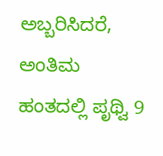ಅಬ್ಬರಿಸಿದರೆ, ಅಂತಿಮ ಹಂತದಲ್ಲಿ ಪೃಥ್ವಿ 9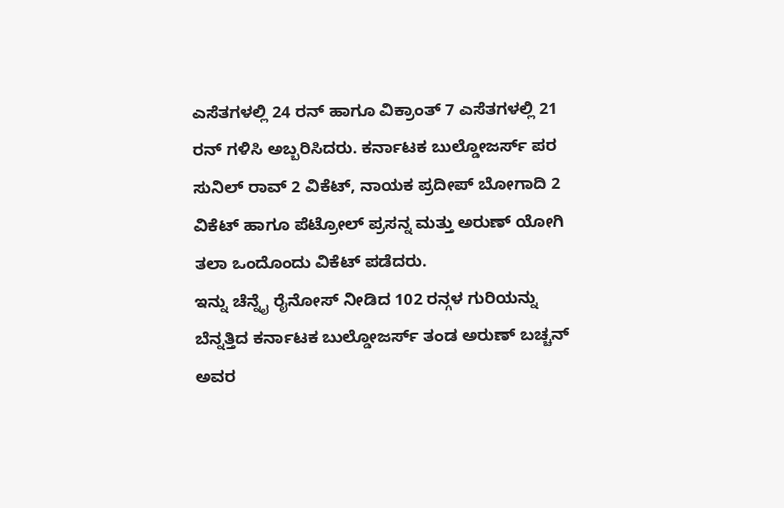ಎಸೆತಗಳಲ್ಲಿ 24 ರನ್ ಹಾಗೂ ವಿಕ್ರಾಂತ್ 7 ಎಸೆತಗಳಲ್ಲಿ 21 ರನ್ ಗಳಿಸಿ ಅಬ್ಬರಿಸಿದರು. ಕರ್ನಾಟಕ ಬುಲ್ಡೋಜರ್ಸ್ ಪರ ಸುನಿಲ್ ರಾವ್ 2 ವಿಕೆಟ್, ನಾಯಕ ಪ್ರದೀಪ್ ಬೋಗಾದಿ 2 ವಿಕೆಟ್ ಹಾಗೂ ಪೆಟ್ರೋಲ್ ಪ್ರಸನ್ನ ಮತ್ತು ಅರುಣ್ ಯೋಗಿ ತಲಾ ಒಂದೊಂದು ವಿಕೆಟ್ ಪಡೆದರು.
ಇನ್ನು ಚೆನ್ನೈ ರೈನೋಸ್ ನೀಡಿದ 102 ರನ್ಗಳ ಗುರಿಯನ್ನು ಬೆನ್ನತ್ತಿದ ಕರ್ನಾಟಕ ಬುಲ್ಡೋಜರ್ಸ್ ತಂಡ ಅರುಣ್ ಬಚ್ಚನ್ ಅವರ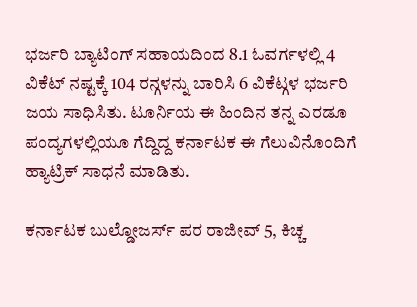ಭರ್ಜರಿ ಬ್ಯಾಟಿಂಗ್ ಸಹಾಯದಿಂದ 8.1 ಓವರ್ಗಳಲ್ಲಿ 4 ವಿಕೆಟ್ ನಷ್ಟಕ್ಕೆ 104 ರನ್ಗಳನ್ನು ಬಾರಿಸಿ 6 ವಿಕೆಟ್ಗಳ ಭರ್ಜರಿ ಜಯ ಸಾಧಿಸಿತು. ಟೂರ್ನಿಯ ಈ ಹಿಂದಿನ ತನ್ನ ಎರಡೂ ಪಂದ್ಯಗಳಲ್ಲಿಯೂ ಗೆದ್ದಿದ್ದ ಕರ್ನಾಟಕ ಈ ಗೆಲುವಿನೊಂದಿಗೆ ಹ್ಯಾಟ್ರಿಕ್ ಸಾಧನೆ ಮಾಡಿತು.

ಕರ್ನಾಟಕ ಬುಲ್ಡೋಜರ್ಸ್ ಪರ ರಾಜೀವ್ 5, ಕಿಚ್ಚ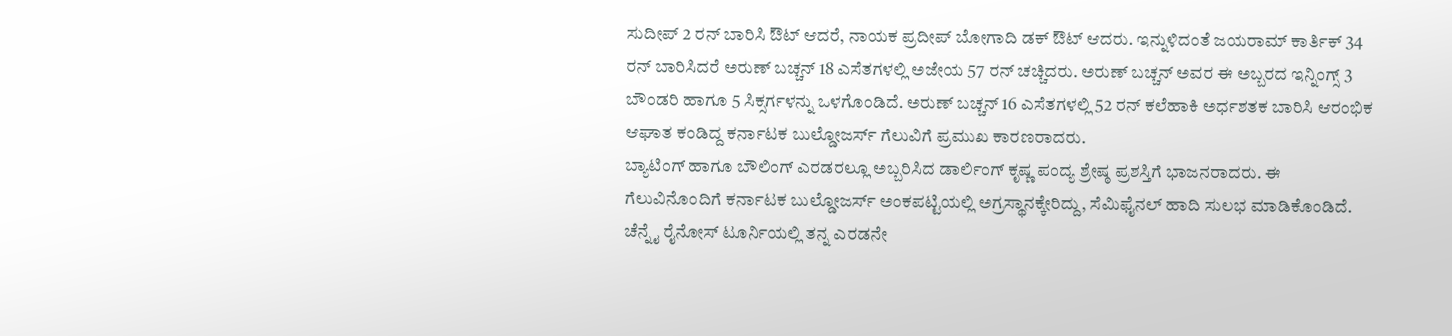ಸುದೀಪ್ 2 ರನ್ ಬಾರಿಸಿ ಔಟ್ ಆದರೆ, ನಾಯಕ ಪ್ರದೀಪ್ ಬೋಗಾದಿ ಡಕ್ ಔಟ್ ಆದರು. ಇನ್ನುಳಿದಂತೆ ಜಯರಾಮ್ ಕಾರ್ತಿಕ್ 34 ರನ್ ಬಾರಿಸಿದರೆ ಅರುಣ್ ಬಚ್ಚನ್ 18 ಎಸೆತಗಳಲ್ಲಿ ಅಜೇಯ 57 ರನ್ ಚಚ್ಚಿದರು. ಅರುಣ್ ಬಚ್ಚನ್ ಅವರ ಈ ಅಬ್ಬರದ ಇನ್ನಿಂಗ್ಸ್ 3 ಬೌಂಡರಿ ಹಾಗೂ 5 ಸಿಕ್ಸರ್ಗಳನ್ನು ಒಳಗೊಂಡಿದೆ. ಅರುಣ್ ಬಚ್ಚನ್ 16 ಎಸೆತಗಳಲ್ಲಿ 52 ರನ್ ಕಲೆಹಾಕಿ ಅರ್ಧಶತಕ ಬಾರಿಸಿ ಆರಂಭಿಕ ಆಘಾತ ಕಂಡಿದ್ದ ಕರ್ನಾಟಕ ಬುಲ್ಡೋಜರ್ಸ್ ಗೆಲುವಿಗೆ ಪ್ರಮುಖ ಕಾರಣರಾದರು.
ಬ್ಯಾಟಿಂಗ್ ಹಾಗೂ ಬೌಲಿಂಗ್ ಎರಡರಲ್ಲೂ ಅಬ್ಬರಿಸಿದ ಡಾರ್ಲಿಂಗ್ ಕೃಷ್ಣ ಪಂದ್ಯ ಶ್ರೇಷ್ಠ ಪ್ರಶಸ್ತಿಗೆ ಭಾಜನರಾದರು. ಈ ಗೆಲುವಿನೊಂದಿಗೆ ಕರ್ನಾಟಕ ಬುಲ್ಡೋಜರ್ಸ್ ಅಂಕಪಟ್ಟಿಯಲ್ಲಿ ಅಗ್ರಸ್ಥಾನಕ್ಕೇರಿದ್ದು, ಸೆಮಿಫೈನಲ್ ಹಾದಿ ಸುಲಭ ಮಾಡಿಕೊಂಡಿದೆ. ಚೆನ್ನೈ ರೈನೋಸ್ ಟೂರ್ನಿಯಲ್ಲಿ ತನ್ನ ಎರಡನೇ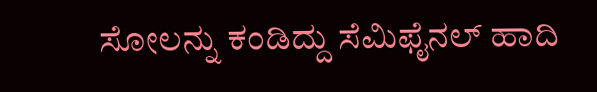ಸೋಲನ್ನು ಕಂಡಿದ್ದು ಸೆಮಿಫೈನಲ್ ಹಾದಿ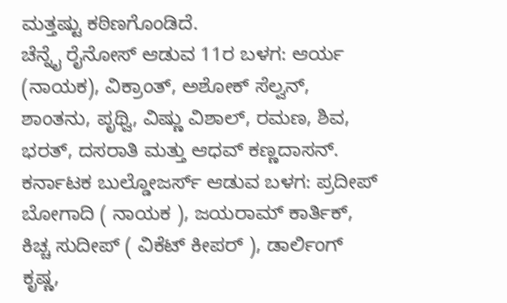ಮತ್ತಷ್ಟು ಕಠಿಣಗೊಂಡಿದೆ.
ಚೆನ್ನೈ ರೈನೋಸ್ ಆಡುವ 11ರ ಬಳಗ: ಆರ್ಯ (ನಾಯಕ), ವಿಕ್ರಾಂತ್, ಅಶೋಕ್ ಸೆಲ್ವನ್, ಶಾಂತನು, ಪೃಥ್ವಿ, ವಿಷ್ಣು ವಿಶಾಲ್, ರಮಣ, ಶಿವ, ಭರತ್, ದಸರಾತಿ ಮತ್ತು ಆಧವ್ ಕಣ್ಣದಾಸನ್.
ಕರ್ನಾಟಕ ಬುಲ್ಡೋಜರ್ಸ್ ಆಡುವ ಬಳಗ: ಪ್ರದೀಪ್ ಬೋಗಾದಿ ( ನಾಯಕ ), ಜಯರಾಮ್ ಕಾರ್ತಿಕ್, ಕಿಚ್ಚ ಸುದೀಪ್ ( ವಿಕೆಟ್ ಕೀಪರ್ ), ಡಾರ್ಲಿಂಗ್ ಕೃಷ್ಣ,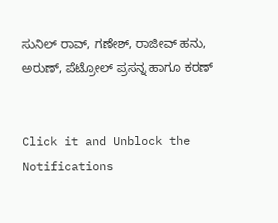ಸುನಿಲ್ ರಾವ್, ಗಣೇಶ್, ರಾಜೀವ್ ಹನು, ಅರುಣ್, ಪೆಟ್ರೋಲ್ ಪ್ರಸನ್ನ ಹಾಗೂ ಕರಣ್


Click it and Unblock the Notifications